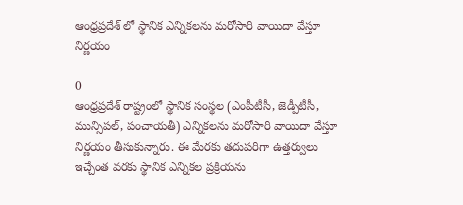ఆంధ్రప్రదేశ్ లో స్థానిక ఎన్నికలను మరోసారి వాయిదా వేస్తూ నిర్ణయం

0
ఆంధ్రప్రదేశ్‌ రాష్ట్రంలో స్థానిక సంస్థల (ఎంపీటీసీ, జెడ్పీటీసీ, మున్సిపల్, పంచాయతీ) ఎన్నికలను మరోసారి వాయిదా వేస్తూ నిర్ణయం తీసుకున్నారు. ఈ మేరకు తదుపరిగా ఉత్తర్వులు ఇచ్చేంత వరకు స్థానిక ఎన్నికల ప్రక్రియను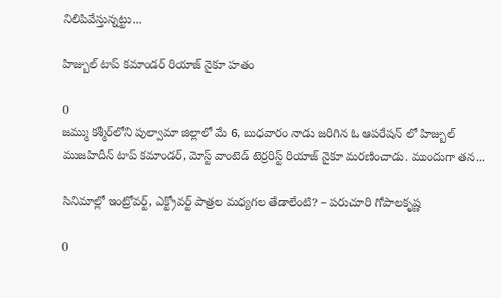నిలిపివేస్తున్నట్టు...

హిజ్బుల్‌ టాప్ కమాండర్ రియాజ్‌ నైకూ హతం

0
జమ్ము కశ్మీర్‌లోని పుల్వామా జిల్లాలో మే 6, బుధవారం నాడు జరిగిన ఓ ఆపరేషన్ లో హిజ్బుల్‌ ముజహిదీన్‌ టాప్‌ కమాండర్, మోస్ట్ వాంటెడ్ టెర్రరిస్ట్‌ రియాజ్‌ నైకూ మరణించాడు. ముందుగా తన...

సినిమాల్లో ఇంట్రోవర్ట్, ఎక్ట్రోవర్ట్ పాత్రల మధ్యగల తేడాలేంటి? – పరుచూరి గోపాలకృష్ణ

0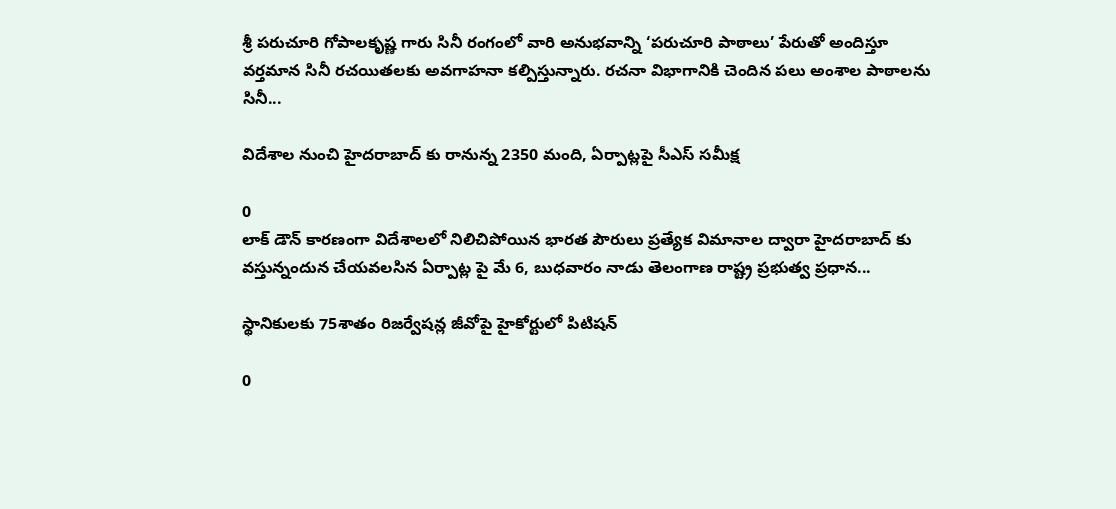శ్రీ పరుచూరి గోపాలకృష్ణ గారు సినీ రంగంలో వారి అనుభవాన్ని ‘పరుచూరి పాఠాలు’ పేరుతో అందిస్తూ వర్తమాన సినీ రచయితలకు అవగాహనా కల్పిస్తున్నారు. రచనా విభాగానికి చెందిన పలు అంశాల పాఠాలను సినీ...

విదేశాల నుంచి హైదరాబాద్ కు రానున్న 2350 మంది, ఏర్పాట్లపై సీఎస్ సమీక్ష

0
లాక్ డౌన్ కారణంగా విదేశాలలో నిలిచిపోయిన భారత పౌరులు ప్రత్యేక విమానాల ద్వారా హైదరాబాద్ కు వస్తున్నందున చేయవలసిన ఏర్పాట్ల పై మే 6, బుధవారం నాడు తెలంగాణ రాష్ట్ర ప్రభుత్వ ప్రధాన...

స్థానికులకు 75శాతం రిజర్వేషన్ల జీవోపై హైకోర్టులో పిటిషన్

0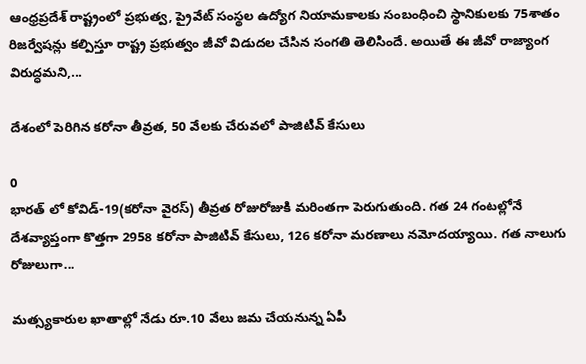ఆంధ్రప్రదేశ్ రాష్ట్రంలో ప్రభుత్వ, ప్రైవేట్ సంస్థల ఉద్యోగ నియామకాలకు సంబంధించి స్థానికులకు 75శాతం రిజర్వేషన్లు కల్పిస్తూ రాష్ట్ర‌ ప్రభుత్వం జీవో విడుదల చేసిన సంగతి తెలిసిందే. అయితే ఈ జీవో రాజ్యాంగ విరుద్ధమని,...

దేశంలో పెరిగిన కరోనా తీవ్రత, 50 వేలకు చేరువలో పాజిటివ్ కేసులు

0
భారత్ లో కోవిడ్-19(కరోనా వైరస్) తీవ్రత రోజురోజుకి మరింతగా పెరుగుతుంది. గత 24 గంటల్లోనే దేశవ్యాప్తంగా కొత్తగా 2958 కరోనా పాజిటివ్ కేసులు, 126 కరోనా మరణాలు నమోదయ్యాయి. గత నాలుగు రోజులుగా...

మత్స్యకారుల ఖాతాల్లో నేడు రూ.10 వేలు జమ చేయనున్న ఏపీ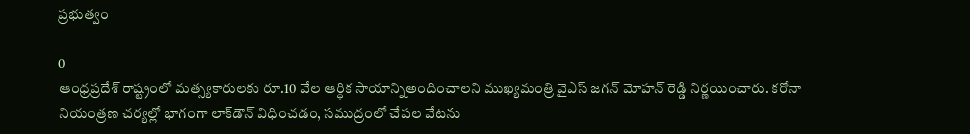ప్రభుత్వం

0
ఆంధ్రప్రదేశ్ రాష్ట్రంలో మత్స్యకారులకు రూ.10 వేల ఆర్ధిక సాయాన్నిఅందించాలని ముఖ్యమంత్రి వైఎస్ జగన్ మోహన్ రెడ్డి నిర్ణయించారు. కరోనా నియంత్రణ చర్యల్లో భాగంగా లాక్‌డౌన్ విధించడం, సముద్రంలో చేపల వేటను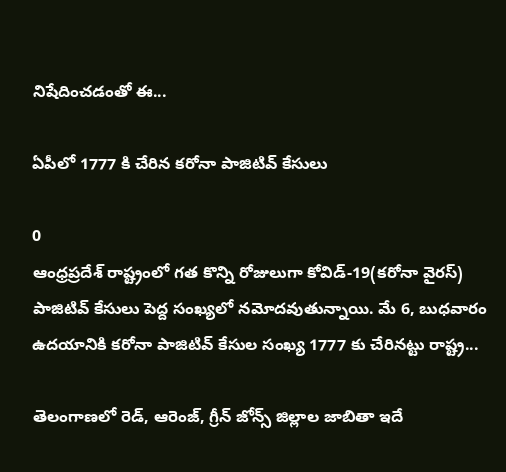నిషేదించడంతో ఈ...

ఏపీలో 1777 కి చేరిన కరోనా పాజిటివ్ కేసులు

0
ఆంధ్రప్రదేశ్ రాష్ట్రంలో గత కొన్ని రోజులుగా కోవిడ్-19(కరోనా వైరస్) పాజిటివ్ కేసులు పెద్ద సంఖ్యలో నమోదవుతున్నాయి. మే 6, బుధవారం ఉదయానికి కరోనా పాజిటివ్‌ కేసుల సంఖ్య 1777 కు చేరినట్టు రాష్ట్ర...

తెలంగాణలో రెడ్, ఆరెంజ్, గ్రీన్ జోన్స్ జిల్లాల జాబితా ఇదే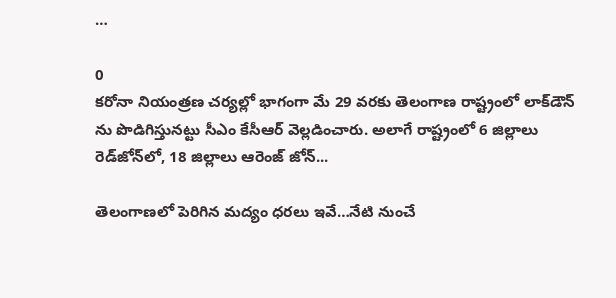…

0
కరోనా నియంత్రణ చర్యల్లో భాగంగా మే 29 వరకు తెలంగాణ రాష్ట్రంలో లాక్‌డౌన్ ను పొడిగిస్తునట్టు సీఎం కేసీఆర్ వెల్లడించారు. అలాగే రాష్ట్రంలో 6 జిల్లాలు రెడ్‌జోన్‌లో, 18 జిల్లాలు ఆరెంజ్‌ జోన్...

తెలంగాణలో పెరిగిన మద్యం ధరలు ఇవే…నేటి నుంచే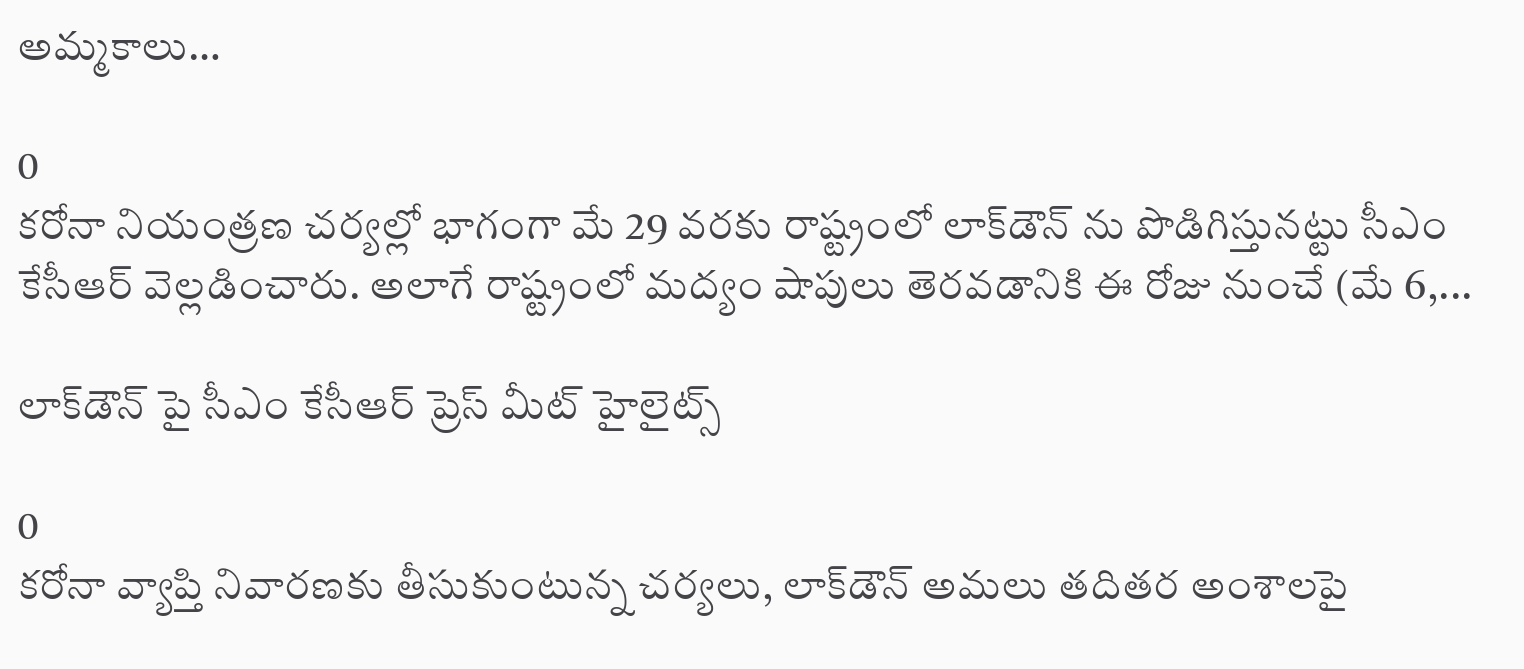అమ్మకాలు…

0
కరోనా నియంత్రణ చర్యల్లో భాగంగా మే 29 వరకు రాష్ట్రంలో లాక్‌డౌన్ ను పొడిగిస్తునట్టు సీఎం కేసీఆర్ వెల్లడించారు. అలాగే రాష్ట్రంలో మద్యం షాపులు తెరవడానికి ఈ రోజు నుంచే (మే 6,...

లాక్‌డౌన్ పై సీఎం కేసీఆర్ ప్రెస్ మీట్ హైలైట్స్

0
కరోనా వ్యాప్తి నివారణకు తీసుకుంటున్న చర్యలు, లాక్‌డౌన్ అమలు తదితర అంశాలపై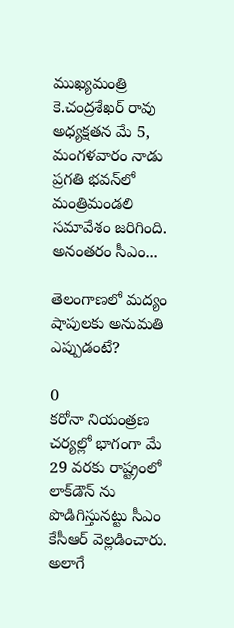ముఖ్యమంత్రి కె.చంద్రశేఖర్ రావు అధ్యక్షతన మే 5, మంగళవారం నాడు ప్రగతి భవన్‌లో మంత్రిమండలి సమావేశం జరిగింది. అనంతరం సీఎం...

తెలంగాణలో మద్యం షాపులకు అనుమతి ఎప్పుడంటే?

0
కరోనా నియంత్రణ చర్యల్లో భాగంగా మే 29 వరకు రాష్ట్రంలో లాక్‌డౌన్ ను పొడిగిస్తునట్టు సీఎం కేసీఆర్ వెల్లడించారు. అలాగే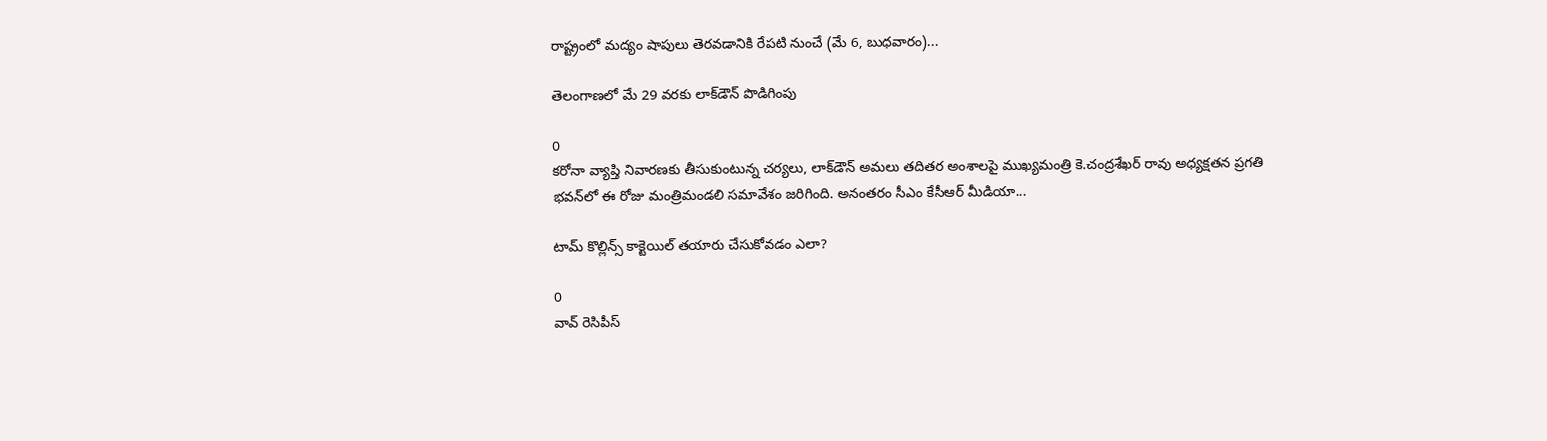రాష్ట్రంలో మద్యం షాపులు తెరవడానికి రేపటి నుంచే (మే 6, బుధవారం)...

తెలంగాణలో మే 29 వరకు లాక్‌డౌన్ పొడిగింపు

0
కరోనా వ్యాప్తి నివారణకు తీసుకుంటున్న చర్యలు, లాక్‌డౌన్ అమలు తదితర అంశాలపై ముఖ్యమంత్రి కె.చంద్రశేఖర్ రావు అధ్యక్షతన ప్రగతి భవన్‌లో ఈ రోజు మంత్రిమండలి సమావేశం జరిగింది. అనంతరం సీఎం కేసీఆర్ మీడియా...

టామ్ కొల్లిన్స్ కాక్టెయిల్ తయారు చేసుకోవడం ఎలా?

0
వావ్ రెసిపీస్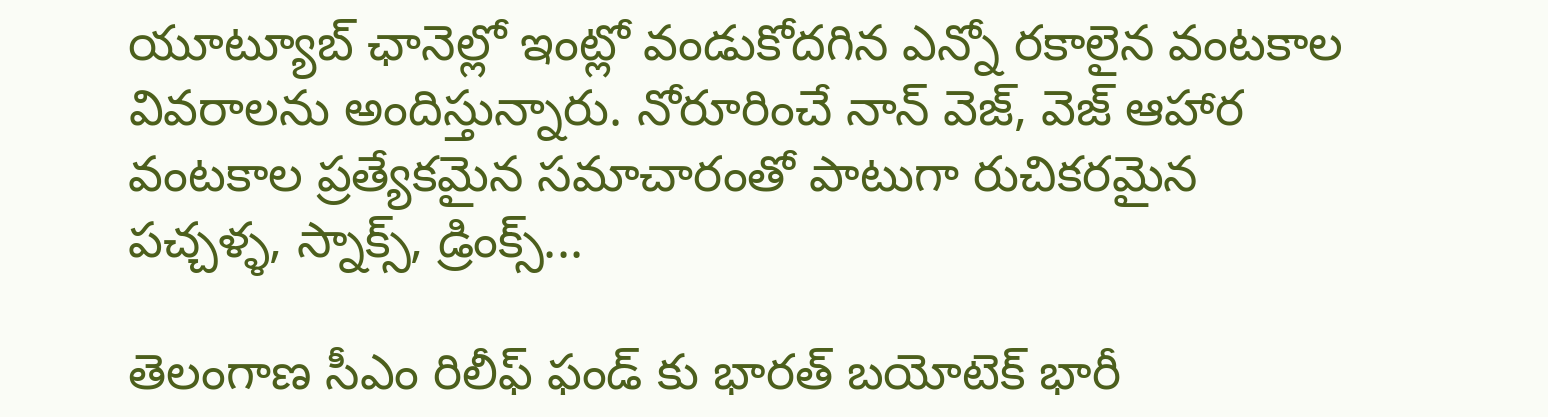యూట్యూబ్ ఛానెల్లో ఇంట్లో వండుకోదగిన ఎన్నో రకాలైన వంటకాల వివరాలను అందిస్తున్నారు. నోరూరించే నాన్ వెజ్, వెజ్ ఆహార వంటకాల ప్రత్యేకమైన సమాచారంతో పాటుగా రుచికరమైన పచ్చళ్ళ, స్నాక్స్, డ్రింక్స్...

తెలంగాణ సీఎం రిలీఫ్ ఫండ్ కు భారత్‌ బయోటెక్‌ భారీ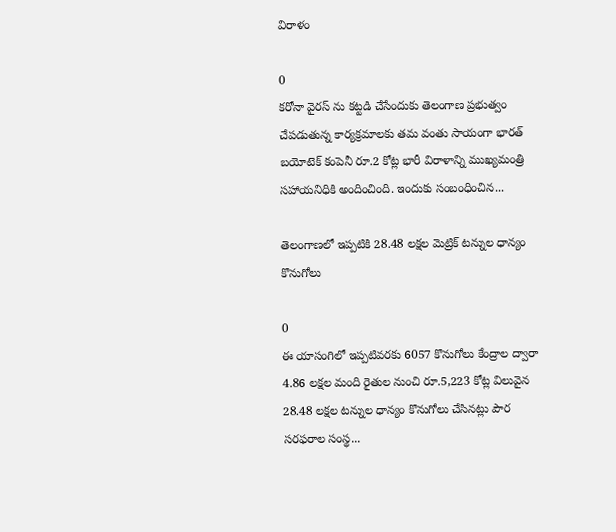విరాళం

0
కరోనా వైరస్‌ ను కట్టడి చేసేందుకు తెలంగాణ ప్రభుత్వం చేపడుతున్న కార్యక్రమాలకు తమ వంతు సాయంగా భారత్ బయోటెక్ కంపెనీ రూ.2 కోట్ల భారీ విరాళాన్ని ముఖ్యమంత్రి సహాయనిధికి అందించింది. ఇందుకు సంబంధించిన...

తెలంగాణలో ఇప్పటికి 28.48 లక్షల మెట్రిక్ టన్నుల ధాన్యం కొనుగోలు

0
ఈ యాసంగిలో ఇప్పటివరకు 6057 కొనుగోలు కేంద్రాల ద్వారా 4.86 లక్షల మంది రైతుల నుంచి రూ.5,223 కోట్ల విలువైన 28.48 లక్షల టన్నుల ధాన్యం కొనుగోలు చేసినట్లు పౌర సరఫరాల సంస్థ...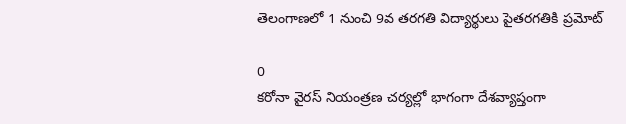తెలంగాణలో 1 నుంచి 9వ తరగతి విద్యార్థులు పైతరగతికి ప్రమోట్‌

0
కరోనా వైరస్‌ నియంత్రణ చర్యల్లో భాగంగా దేశవ్యాప్తంగా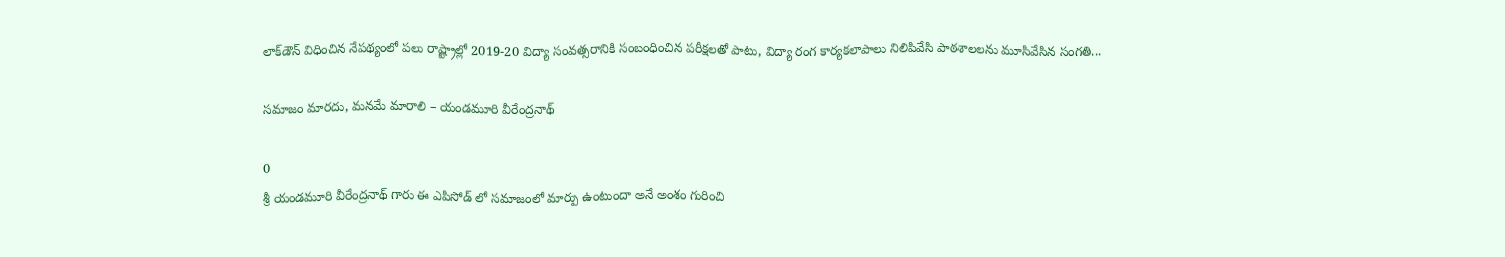లాక్‌డౌన్‌ విధించిన నేపథ్యంలో పలు రాష్ట్రాల్లో 2019-20 విద్యా సంవత్సరానికి సంబంధించిన పరీక్షలతో పాటు, విద్యా రంగ కార్యకలాపాలు నిలిపివేసి పాఠశాలలను మూసివేసిన సంగతి...

సమాజం మారదు, మనమే మారాలి – యండమూరి వీరేంద్రనాథ్

0
శ్రీ యండమూరి వీరేంద్రనాథ్ గారు ఈ ఎపిసోడ్ లో సమాజంలో మార్పు ఉంటుందా అనే అంశం గురించి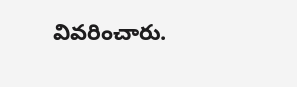వివరించారు.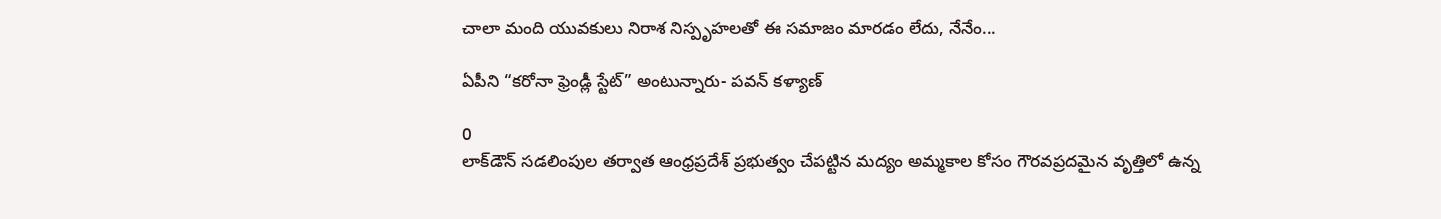చాలా మంది యువకులు నిరాశ నిస్పృహలతో ఈ సమాజం మారడం లేదు, నేనేం...

ఏపీని “కరోనా ఫ్రెండ్లీ స్టేట్” అంటున్నారు- పవన్ కళ్యాణ్

0
లాక్‌డౌన్‌ సడలింపుల తర్వాత ఆంధ్రప్రదేశ్ ప్రభుత్వం చేపట్టిన మద్యం అమ్మకాల కోసం గౌరవప్రదమైన వృత్తిలో ఉన్న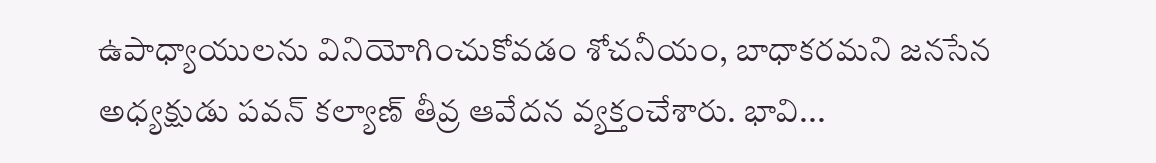ఉపాధ్యాయులను వినియోగించుకోవడం శోచనీయం, బాధాకరమని జనసేన అధ్యక్షుడు పవన్‌ కల్యాణ్‌ తీవ్ర ఆవేదన వ్యక్తంచేశారు. భావి...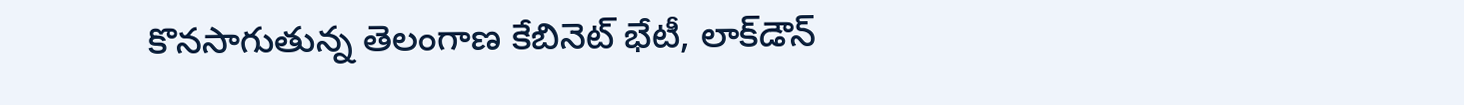కొనసాగుతున్న తెలంగాణ కేబినెట్ భేటీ, లాక్‌డౌన్‌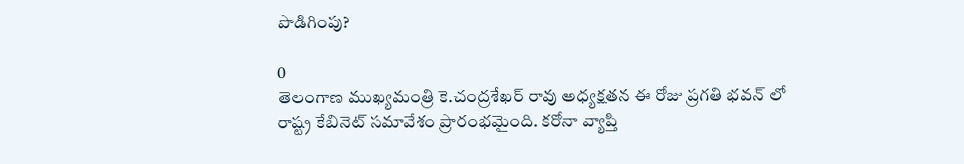పొడిగింపు?

0
తెలంగాణ ముఖ్యమంత్రి కె.చంద్రశేఖర్ రావు అధ్యక్షతన ఈ రోజు ప్రగతి భవన్ లో రాష్ట్ర కేబినెట్ సమావేశం ప్రారంభమైంది. కరోనా వ్యాప్తి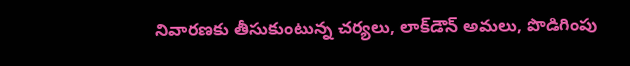నివారణకు తీసుకుంటున్న చర్యలు, లాక్‌డౌన్ అమలు, పొడిగింపు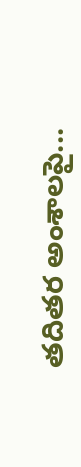తదితర అంశాలపై...